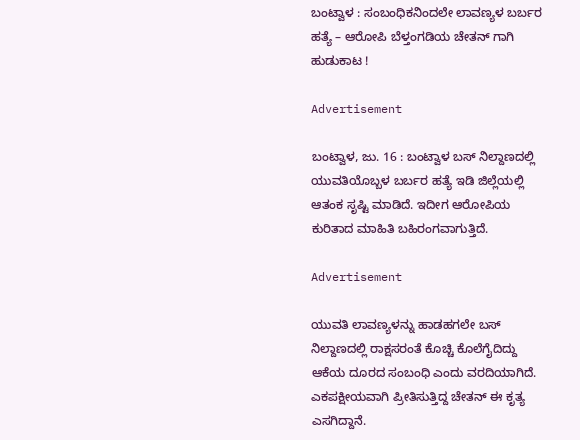ಬಂಟ್ವಾಳ : ಸಂಬಂಧಿಕನಿಂದಲೇ ಲಾವಣ್ಯಳ ಬರ್ಬರ ಹತ್ಯೆ – ಆರೋಪಿ ಬೆಳ್ತಂಗಡಿಯ ಚೇತನ್ ಗಾಗಿ ಹುಡುಕಾಟ !

Advertisement

ಬಂಟ್ವಾಳ, ಜು. 16 : ಬಂಟ್ವಾಳ ಬಸ್ ನಿಲ್ದಾಣದಲ್ಲಿ ಯುವತಿಯೊಬ್ಬಳ ಬರ್ಬರ ಹತ್ಯೆ ಇಡಿ ಜಿಲ್ಲೆಯಲ್ಲಿ ಆತಂಕ ಸೃಷ್ಟಿ ಮಾಡಿದೆ. ಇದೀಗ ಆರೋಪಿಯ ಕುರಿತಾದ ಮಾಹಿತಿ ಬಹಿರಂಗವಾಗುತ್ತಿದೆ.

Advertisement

ಯುವತಿ ಲಾವಣ್ಯಳನ್ನು ಹಾಡಹಗಲೇ ಬಸ್ ನಿಲ್ದಾಣದಲ್ಲಿ ರಾಕ್ಷಸರಂತೆ ಕೊಚ್ಚಿ ಕೊಲೆಗೈದಿದ್ದು ಆಕೆಯ ದೂರದ ಸಂಬಂಧಿ ಎಂದು ವರದಿಯಾಗಿದೆ. ಎಕಪಕ್ಷೀಯವಾಗಿ ಪ್ರೀತಿಸುತ್ತಿದ್ದ ಚೇತನ್ ಈ ಕೃತ್ಯ ಎಸಗಿದ್ದಾನೆ.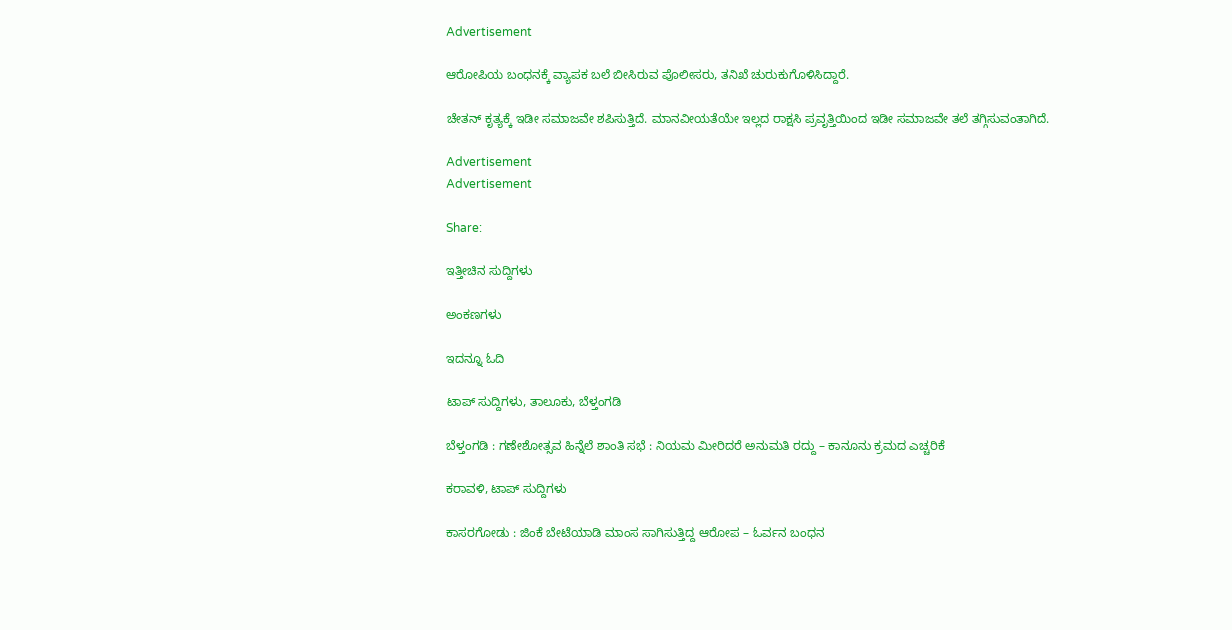Advertisement

ಆರೋಪಿಯ ಬಂಧನಕ್ಕೆ ವ್ಯಾಪಕ ಬಲೆ ಬೀಸಿರುವ ಪೊಲೀಸರು, ತನಿಖೆ ಚುರುಕುಗೊಳಿಸಿದ್ದಾರೆ.

ಚೇತನ್ ಕೃತ್ಯಕ್ಕೆ ಇಡೀ ಸಮಾಜವೇ ಶಪಿಸುತ್ತಿದೆ. ಮಾನವೀಯತೆಯೇ ಇಲ್ಲದ ರಾಕ್ಷಸಿ ಪ್ರವೃತ್ತಿಯಿಂದ ಇಡೀ ಸಮಾಜವೇ ತಲೆ ತಗ್ಗಿಸುವಂತಾಗಿದೆ.

Advertisement
Advertisement

Share:

ಇತ್ತೀಚಿನ ಸುದ್ದಿಗಳು

ಅಂಕಣಗಳು

ಇದನ್ನೂ ಓದಿ

ಟಾಪ್ ಸುದ್ದಿಗಳು, ತಾಲೂಕು, ಬೆಳ್ತಂಗಡಿ

ಬೆಳ್ತಂಗಡಿ : ಗಣೇಶೋತ್ಸವ ಹಿನ್ನೆಲೆ ಶಾಂತಿ ಸಭೆ : ನಿಯಮ ಮೀರಿದರೆ ಅನುಮತಿ ರದ್ದು – ಕಾನೂನು ಕ್ರಮದ ಎಚ್ಚರಿಕೆ

ಕರಾವಳಿ, ಟಾಪ್ ಸುದ್ದಿಗಳು

ಕಾಸರಗೋಡು : ಜಿಂಕೆ ಬೇಟೆಯಾಡಿ ಮಾಂಸ ಸಾಗಿಸುತ್ತಿದ್ದ ಆರೋಪ – ಓರ್ವನ ಬಂಧನ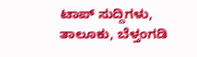ಟಾಪ್ ಸುದ್ದಿಗಳು, ತಾಲೂಕು, ಬೆಳ್ತಂಗಡಿ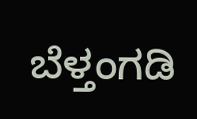ಬೆಳ್ತಂಗಡಿ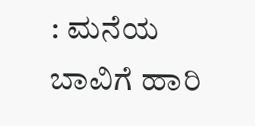: ಮನೆಯ ಬಾವಿಗೆ ಹಾರಿ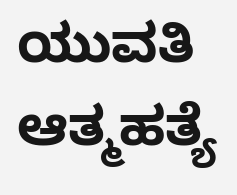ಯುವತಿ ಆತ್ಮಹತ್ಯೆ